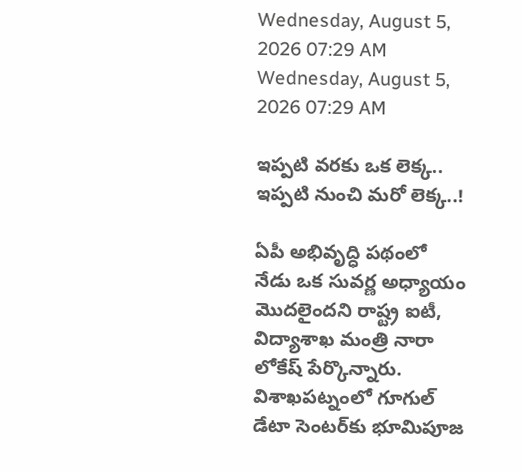Wednesday, August 5, 2026 07:29 AM
Wednesday, August 5, 2026 07:29 AM

ఇప్పటి వరకు ఒక లెక్క.. ఇప్పటి నుంచి మరో లెక్క..!

ఏపీ అభివృద్ధి పథంలో నేడు ఒక సువర్ణ అధ్యాయం మొదలైందని రాష్ట్ర ఐటీ, విద్యాశాఖ మంత్రి నారా లోకేష్ పేర్కొన్నారు. విశాఖపట్నంలో గూగుల్ డేటా సెంటర్‌కు భూమిపూజ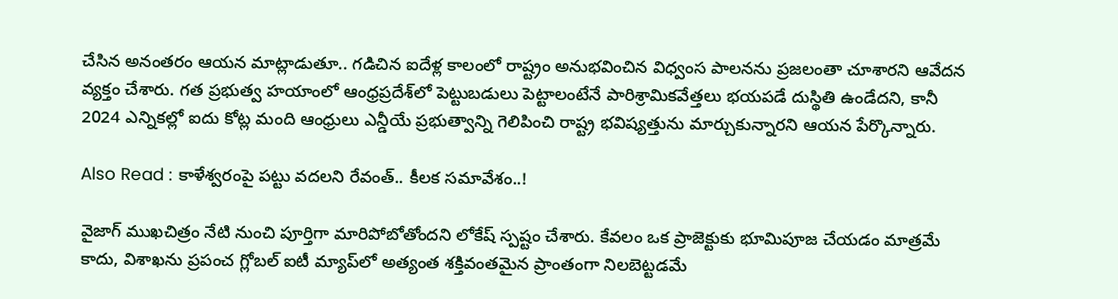చేసిన అనంతరం ఆయన మాట్లాడుతూ.. గడిచిన ఐదేళ్ల కాలంలో రాష్ట్రం అనుభవించిన విధ్వంస పాలనను ప్రజలంతా చూశారని ఆవేదన వ్యక్తం చేశారు. గత ప్రభుత్వ హయాంలో ఆంధ్రప్రదేశ్‌లో పెట్టుబడులు పెట్టాలంటేనే పారిశ్రామికవేత్తలు భయపడే దుస్థితి ఉండేదని, కానీ 2024 ఎన్నికల్లో ఐదు కోట్ల మంది ఆంధ్రులు ఎన్డీయే ప్రభుత్వాన్ని గెలిపించి రాష్ట్ర భవిష్యత్తును మార్చుకున్నారని ఆయన పేర్కొన్నారు.

Also Read : కాళేశ్వరంపై పట్టు వదలని రేవంత్.. కీలక సమావేశం..!

వైజాగ్ ముఖచిత్రం నేటి నుంచి పూర్తిగా మారిపోబోతోందని లోకేష్ స్పష్టం చేశారు. కేవలం ఒక ప్రాజెక్టుకు భూమిపూజ చేయడం మాత్రమే కాదు, విశాఖను ప్రపంచ గ్లోబల్ ఐటీ మ్యాప్‌లో అత్యంత శక్తివంతమైన ప్రాంతంగా నిలబెట్టడమే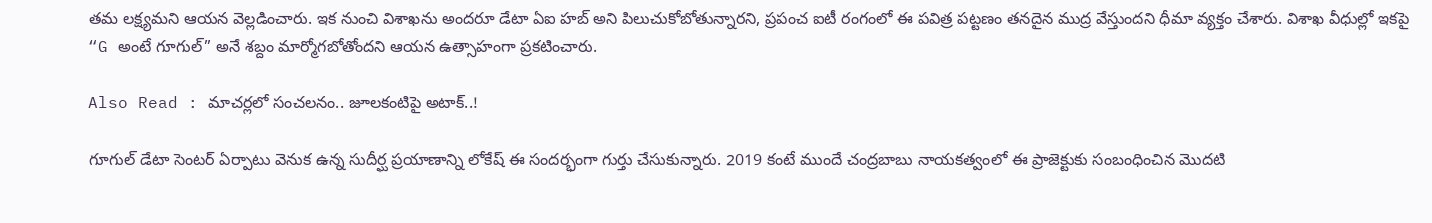తమ లక్ష్యమని ఆయన వెల్లడించారు. ఇక నుంచి విశాఖను అందరూ డేటా ఏఐ హబ్ అని పిలుచుకోబోతున్నారని, ప్రపంచ ఐటీ రంగంలో ఈ పవిత్ర పట్టణం తనదైన ముద్ర వేస్తుందని ధీమా వ్యక్తం చేశారు. విశాఖ వీధుల్లో ఇకపై “G అంటే గూగుల్” అనే శబ్దం మార్మోగబోతోందని ఆయన ఉత్సాహంగా ప్రకటించారు.

Also Read : మాచర్లలో సంచలనం.. జూలకంటిపై అటాక్..!

గూగుల్ డేటా సెంటర్ ఏర్పాటు వెనుక ఉన్న సుదీర్ఘ ప్రయాణాన్ని లోకేష్ ఈ సందర్భంగా గుర్తు చేసుకున్నారు. 2019 కంటే ముందే చంద్రబాబు నాయకత్వంలో ఈ ప్రాజెక్టుకు సంబంధించిన మొదటి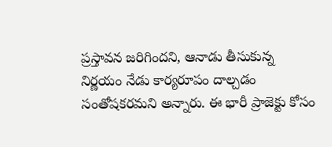ప్రస్తావన జరిగిందని, ఆనాడు తీసుకున్న నిర్ణయం నేడు కార్యరూపం దాల్చడం సంతోషకరమని అన్నారు. ఈ భారీ ప్రాజెక్టు కోసం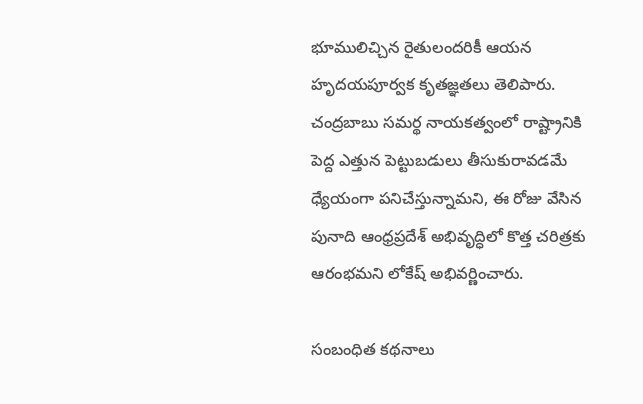భూములిచ్చిన రైతులందరికీ ఆయన హృదయపూర్వక కృతజ్ఞతలు తెలిపారు. చంద్రబాబు సమర్థ నాయకత్వంలో రాష్ట్రానికి పెద్ద ఎత్తున పెట్టుబడులు తీసుకురావడమే ధ్యేయంగా పనిచేస్తున్నామని, ఈ రోజు వేసిన పునాది ఆంధ్రప్రదేశ్ అభివృద్ధిలో కొత్త చరిత్రకు ఆరంభమని లోకేష్ అభివర్ణించారు.

సంబంధిత కథనాలు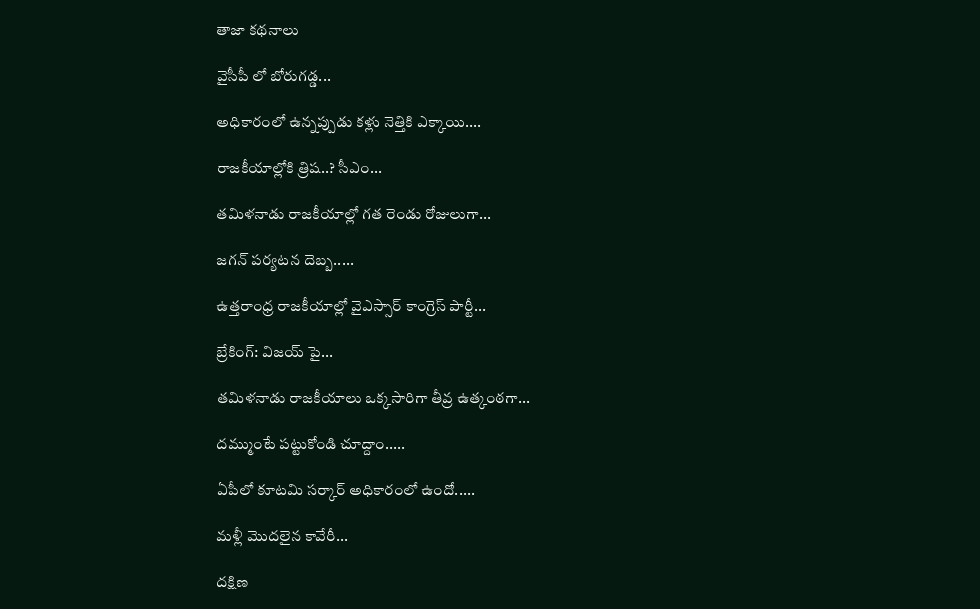తాజా కథనాలు

వైసీపీ లో బోరుగడ్డ...

అధికారంలో ఉన్నప్పుడు కళ్లు నెత్తికి ఎక్కాయి....

రాజకీయాల్లోకి త్రిష..? సీఎం...

తమిళనాడు రాజకీయాల్లో గత రెండు రోజులుగా...

జగన్ పర్యటన దెబ్బ.....

ఉత్తరాంధ్ర రాజకీయాల్లో వైఎస్సార్ కాంగ్రెస్ పార్టీ...

బ్రేకింగ్: విజయ్ పై...

తమిళనాడు రాజకీయాలు ఒక్కసారిగా తీవ్ర ఉత్కంఠగా...

దమ్ముంటే పట్టుకోండి చూద్దాం.....

ఏపీలో కూటమి సర్కార్ అధికారంలో ఉందో.....

మళ్లీ మొదలైన కావేరీ...

దక్షిణ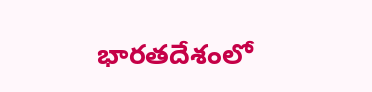భారతదేశంలో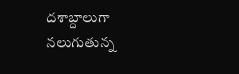దశాబ్దాలుగా నలుగుతున్న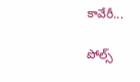కావేరీ...

పోల్స్